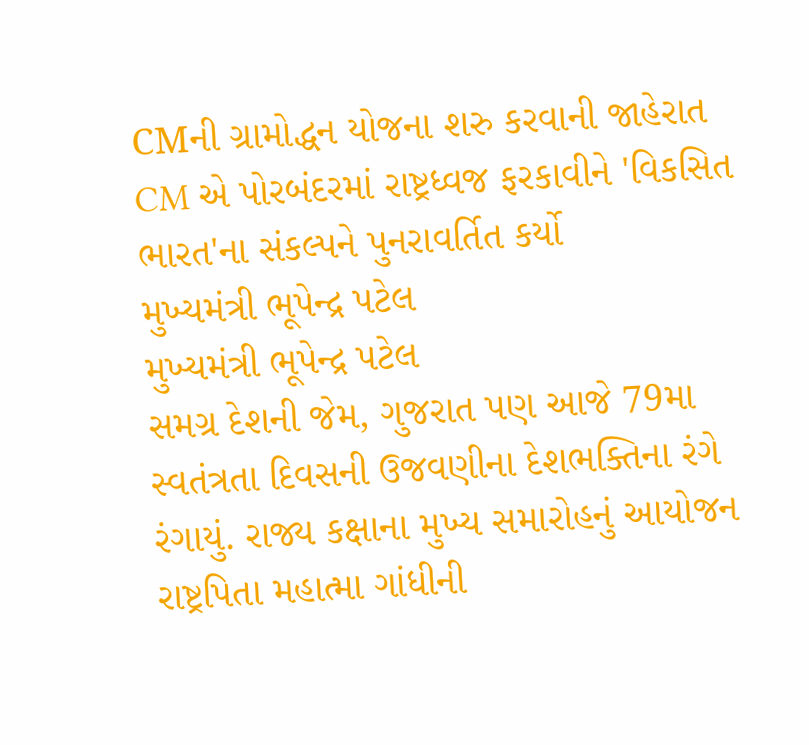CMની ગ્રામોદ્ધન યોજના શરુ કરવાની જાહેરાત
CM એ પોરબંદરમાં રાષ્ટ્રધ્વજ ફરકાવીને 'વિકસિત ભારત'ના સંકલ્પને પુનરાવર્તિત કર્યો
મુખ્યમંત્રી ભૂપેન્દ્ર પટેલ
મુખ્યમંત્રી ભૂપેન્દ્ર પટેલ
સમગ્ર દેશની જેમ, ગુજરાત પણ આજે 79મા સ્વતંત્રતા દિવસની ઉજવણીના દેશભક્તિના રંગે રંગાયું. રાજ્ય કક્ષાના મુખ્ય સમારોહનું આયોજન રાષ્ટ્રપિતા મહાત્મા ગાંધીની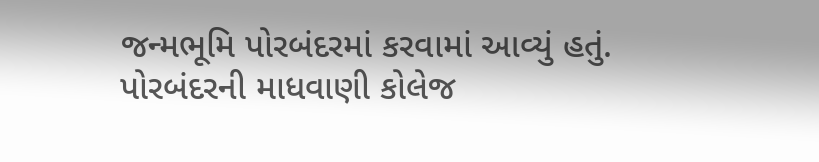જન્મભૂમિ પોરબંદરમાં કરવામાં આવ્યું હતું. પોરબંદરની માધવાણી કોલેજ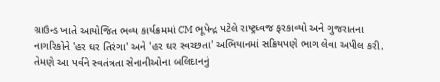ગ્રાઉન્ડ ખાતે આયોજિત ભવ્ય કાર્યક્રમમાં CM ભૂપેન્દ્ર પટેલે રાષ્ટ્રધ્વજ ફરકાવ્યો અને ગુજરાતના નાગરિકોને 'હર ઘર તિરંગા' અને 'હર ઘર સ્વચ્છતા' અભિયાનમાં સક્રિયપણે ભાગ લેવા અપીલ કરી. તેમણે આ પર્વને સ્વતંત્રતા સેનાનીઓના બલિદાનનું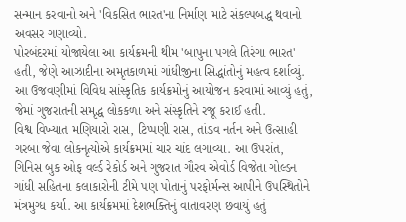સન્માન કરવાનો અને 'વિકસિત ભારત'ના નિર્માણ માટે સંકલ્પબદ્ધ થવાનો અવસર ગણાવ્યો.
પોરબંદરમાં યોજાયેલા આ કાર્યક્રમની થીમ 'બાપુના પગલે તિરંગા ભારત' હતી, જેણે આઝાદીના અમૃતકાળમાં ગાંધીજીના સિદ્ધાંતોનું મહત્વ દર્શાવ્યું. આ ઉજવણીમાં વિવિધ સાંસ્કૃતિક કાર્યક્રમોનું આયોજન કરવામાં આવ્યું હતું, જેમાં ગુજરાતની સમૃદ્ધ લોકકળા અને સંસ્કૃતિને રજૂ કરાઈ હતી.
વિશ્વ વિખ્યાત મણિયારો રાસ, ટિપ્પણી રાસ, તાંડવ નર્તન અને ઉત્સાહી ગરબા જેવા લોકનૃત્યોએ કાર્યક્રમમાં ચાર ચાંદ લગાવ્યા. આ ઉપરાંત, ગિનિસ બુક ઓફ વર્લ્ડ રેકોર્ડ અને ગુજરાત ગૌરવ એવોર્ડ વિજેતા ગોલ્ડન ગાંધી સહિતના કલાકારોની ટીમે પણ પોતાનું પરફોર્મન્સ આપીને ઉપસ્થિતોને મંત્રમુગ્ધ કર્યા. આ કાર્યક્રમમાં દેશભક્તિનું વાતાવરણ છવાયું હતું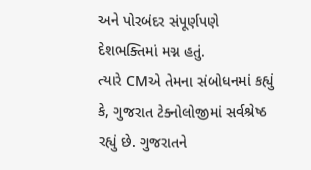અને પોરબંદર સંપૂર્ણપણે દેશભક્તિમાં મગ્ન હતું.
ત્યારે CMએ તેમના સંબોધનમાં કહ્યું કે, ગુજરાત ટેક્નોલોજીમાં સર્વશ્રેષ્ઠ રહ્યું છે. ગુજરાતને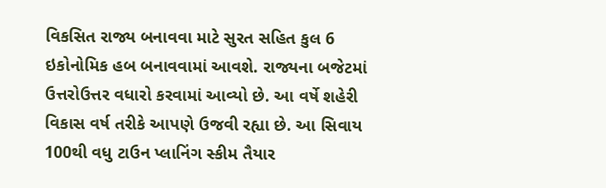વિકસિત રાજ્ય બનાવવા માટે સુરત સહિત કુલ 6 ઇકોનોમિક હબ બનાવવામાં આવશે. રાજ્યના બજેટમાં ઉત્તરોઉત્તર વધારો કરવામાં આવ્યો છે. આ વર્ષે શહેરી વિકાસ વર્ષ તરીકે આપણે ઉજવી રહ્યા છે. આ સિવાય 100થી વધુ ટાઉન પ્લાનિંગ સ્કીમ તૈયાર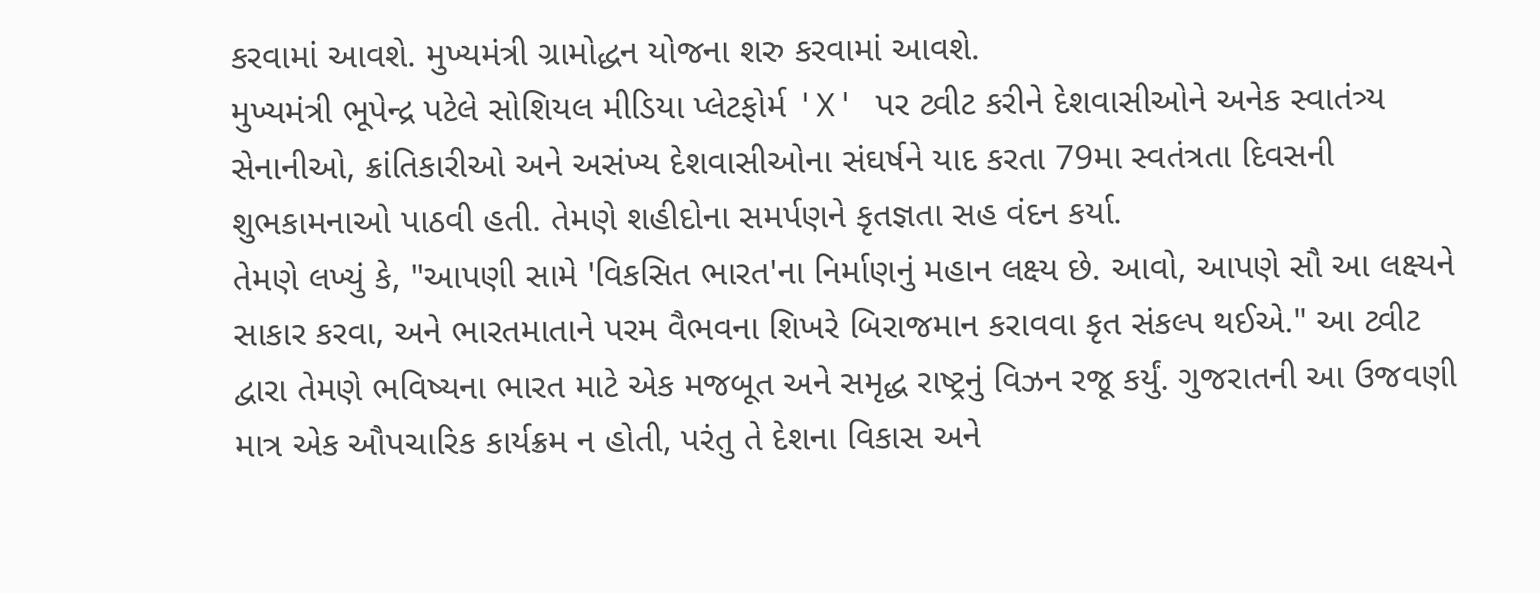કરવામાં આવશે. મુખ્યમંત્રી ગ્રામોદ્ધન યોજના શરુ કરવામાં આવશે.
મુખ્યમંત્રી ભૂપેન્દ્ર પટેલે સોશિયલ મીડિયા પ્લેટફોર્મ 'X' પર ટ્વીટ કરીને દેશવાસીઓને અનેક સ્વાતંત્ર્ય સેનાનીઓ, ક્રાંતિકારીઓ અને અસંખ્ય દેશવાસીઓના સંઘર્ષને યાદ કરતા 79મા સ્વતંત્રતા દિવસની શુભકામનાઓ પાઠવી હતી. તેમણે શહીદોના સમર્પણને કૃતજ્ઞતા સહ વંદન કર્યા.
તેમણે લખ્યું કે, "આપણી સામે 'વિકસિત ભારત'ના નિર્માણનું મહાન લક્ષ્ય છે. આવો, આપણે સૌ આ લક્ષ્યને સાકાર કરવા, અને ભારતમાતાને પરમ વૈભવના શિખરે બિરાજમાન કરાવવા કૃત સંકલ્પ થઈએ." આ ટ્વીટ દ્વારા તેમણે ભવિષ્યના ભારત માટે એક મજબૂત અને સમૃદ્ધ રાષ્ટ્રનું વિઝન રજૂ કર્યું. ગુજરાતની આ ઉજવણી માત્ર એક ઔપચારિક કાર્યક્રમ ન હોતી, પરંતુ તે દેશના વિકાસ અને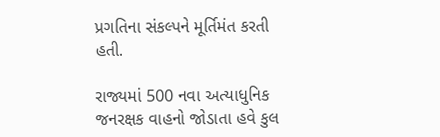પ્રગતિના સંકલ્પને મૂર્તિમંત કરતી હતી.

રાજ્યમાં 500 નવા અત્યાધુનિક જનરક્ષક વાહનો જોડાતા હવે કુલ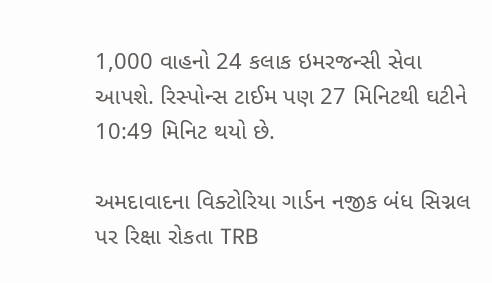1,000 વાહનો 24 કલાક ઇમરજન્સી સેવા આપશે. રિસ્પોન્સ ટાઈમ પણ 27 મિનિટથી ઘટીને 10:49 મિનિટ થયો છે.

અમદાવાદના વિક્ટોરિયા ગાર્ડન નજીક બંધ સિગ્નલ પર રિક્ષા રોકતા TRB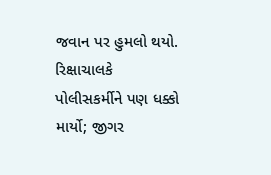જવાન પર હુમલો થયો. રિક્ષાચાલકે પોલીસકર્મીને પણ ધક્કો માર્યો; જીગર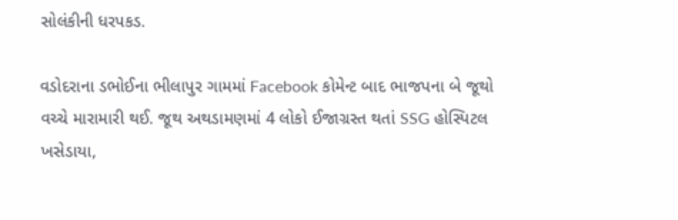સોલંકીની ધરપકડ.

વડોદરાના ડભોઈના ભીલાપુર ગામમાં Facebook કોમેન્ટ બાદ ભાજપના બે જૂથો વચ્ચે મારામારી થઈ. જૂથ અથડામણમાં 4 લોકો ઈજાગ્રસ્ત થતાં SSG હોસ્પિટલ ખસેડાયા,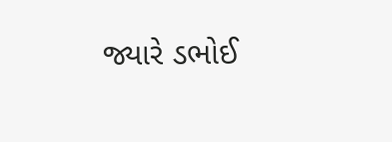જ્યારે ડભોઈ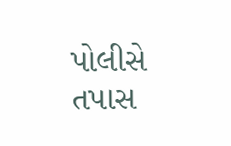પોલીસે તપાસ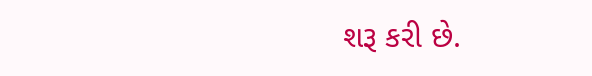શરૂ કરી છે.